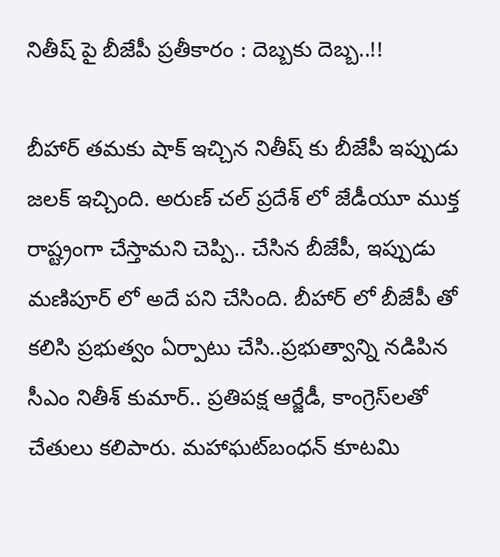నితీష్ పై బీజేపీ ప్రతీకారం : దెబ్బకు దెబ్బ..!!

బీహార్ తమకు షాక్ ఇచ్చిన నితీష్ కు బీజేపీ ఇప్పుడు జలక్ ఇచ్చింది. అరుణ్ చల్ ప్రదేశ్ లో జేడీయూ ముక్త రాష్ట్రంగా చేస్తామని చెప్పి.. చేసిన బీజేపీ, ఇప్పుడు మణిపూర్ లో అదే పని చేసింది. బీహార్ లో బీజేపీ తో కలిసి ప్రభుత్వం ఏర్పాటు చేసి..ప్రభుత్వాన్ని నడిపిన సీఎం నితీశ్‌ కుమార్‌.. ప్రతిపక్ష ఆర్జేడీ, కాంగ్రెస్‌లతో చేతులు కలిపారు. మహాఘట్‌బంధన్‌ కూటమి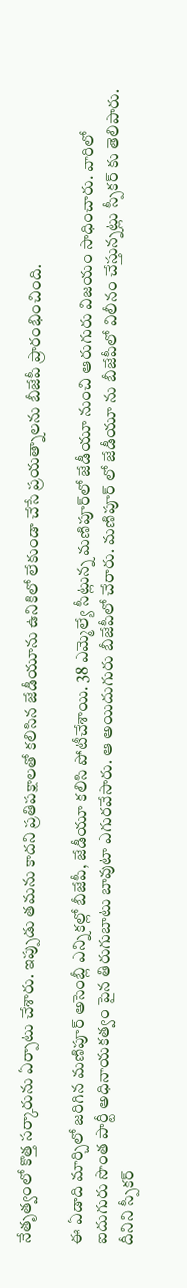నేతృత్వంలో కొత్త సర్కారును ఏర్పాటు చేశారు. ఇప్పుడు తమను కాదని ప్రతిపక్షాలతో కలిసిన జేడీయూను ఉనికిలో లేకుండా చేసే ప్రయత్నాలను బీజేపీ ప్రారంభించింది.

ఈ ఏడాది మార్చిలో జరిగిన మణిపూర్‌ అసెంబ్లీ ఎన్నికల్లో బీజేపీ, జేడీయూ కలిసి పోటీచేశాయి. 38 ఎమ్మెల్యే సీట్లున్న మణిపూర్‌లో జేడీయూ నుంచి ఆరుగురు విజయం సాధించారు. వారిలో ఐదుగురు సొంత పార్టీ అధినాయకత్వం పైన తిరుగుబాటు బావుటా ఎగురవేసారు. ఆ అయిదుగురు బీజేపీలో చేరారు. మణిపూర్ లో జేడీయూ ను బీజేపీలో విలీనం చేస్తున్నట్లు స్పీకర్ కు తెలిపారు. దీనిని స్పీకర్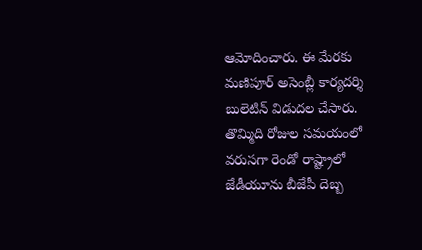ఆమోదించారు. ఈ మేరకు మణిపూర్ అసెంబ్లీ కార్యదర్శి బులెటిన్ విడుదల చేసారు. తొమ్మిది రోజుల సమయంలో వరుసగా రెండో రాష్ట్రాలో జేడీయూను బీజేపీ దెబ్బ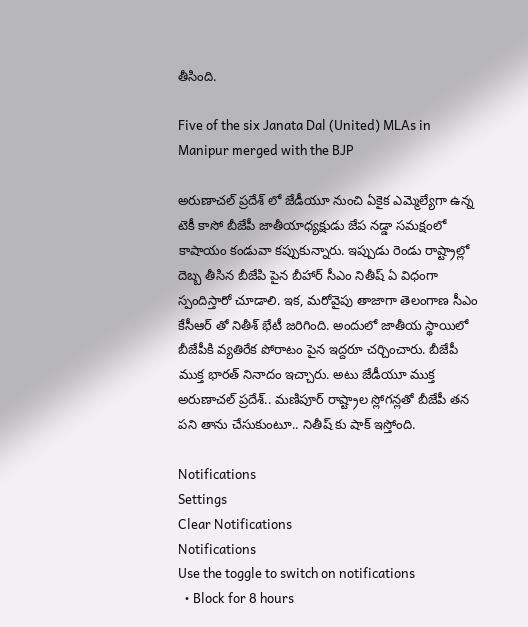తీసింది.

Five of the six Janata Dal (United) MLAs in Manipur merged with the BJP

అరుణాచల్ ప్రదేశ్ లో జేడీయూ నుంచి ఏకైక ఎమ్మెల్యేగా ఉన్న టెకీ కాసో బీజేపీ జాతీయాధ్యక్షుడు జేప నడ్డా సమక్షంలో కాషాయం కండువా కప్పుకున్నారు. ఇప్పుడు రెండు రాష్ట్రాల్లో దెబ్బ తీసిన బీజేపి పైన బీహార్ సీఎం నితీష్ ఏ విధంగా స్పందిస్తారో చూడాలి. ఇక, మరోవైపు తాజాగా తెలంగాణ సీఎం కేసీఆర్ తో నితీశ్ భేటీ జరిగింది. అందులో జాతీయ స్థాయిలో బీజేపీకి వ్యతిరేక పోరాటం పైన ఇద్దరూ చర్చించారు. బీజేపీ ముక్త భారత్ నినాదం ఇచ్చారు. అటు జేడీయూ ముక్త అరుణాచల్ ప్రదేశ్.. మణిపూర్ రాష్ట్రాల స్లోగన్లతో బీజేపీ తన పని తాను చేసుకుంటూ.. నితీష్ కు షాక్ ఇస్తోంది.

Notifications
Settings
Clear Notifications
Notifications
Use the toggle to switch on notifications
  • Block for 8 hours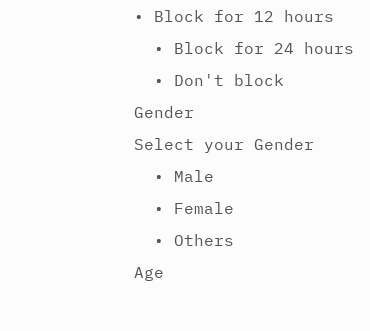• Block for 12 hours
  • Block for 24 hours
  • Don't block
Gender
Select your Gender
  • Male
  • Female
  • Others
Age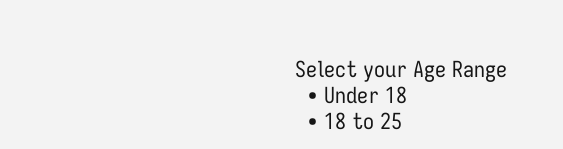Select your Age Range
  • Under 18
  • 18 to 25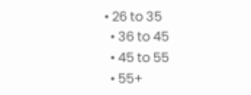• 26 to 35
  • 36 to 45
  • 45 to 55
  • 55+